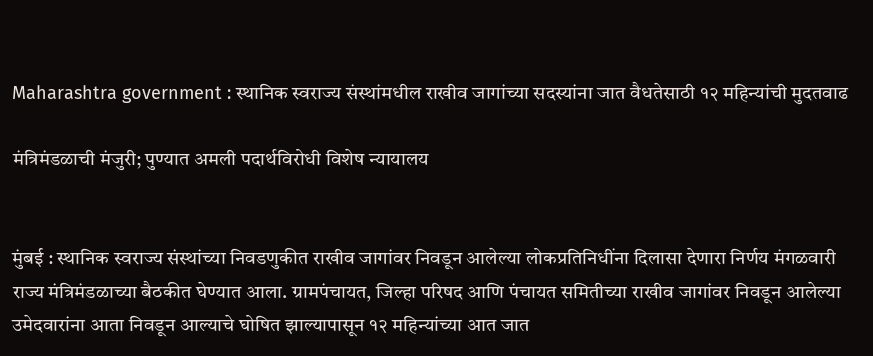Maharashtra government : स्थानिक स्वराज्य संस्थांमधील राखीव जागांच्या सदस्यांना जात वैधतेसाठी १२ महिन्यांची मुदतवाढ

मंत्रिमंडळाची मंजुरी; पुण्यात अमली पदार्थविरोधी विशेष न्यायालय


मुंबई : स्थानिक स्वराज्य संस्थांच्या निवडणुकीत राखीव जागांवर निवडून आलेल्या लोकप्रतिनिधींना दिलासा देणारा निर्णय मंगळवारी राज्य मंत्रिमंडळाच्या बैठकीत घेण्यात आला. ग्रामपंचायत, जिल्हा परिषद आणि पंचायत समितीच्या राखीव जागांवर निवडून आलेल्या उमेदवारांना आता निवडून आल्याचे घोषित झाल्यापासून १२ महिन्यांच्या आत जात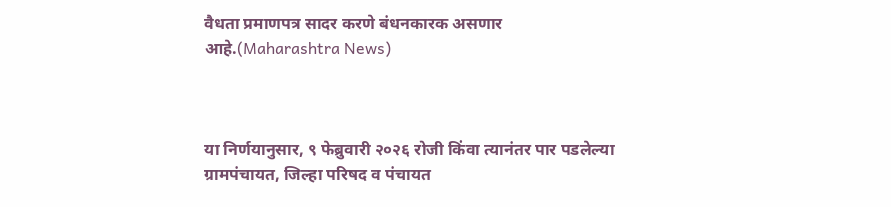वैधता प्रमाणपत्र सादर करणे बंधनकारक असणार आहे.(Maharashtra News)



या निर्णयानुसार, ९ फेब्रुवारी २०२६ रोजी किंवा त्यानंतर पार पडलेल्या ग्रामपंचायत, जिल्हा परिषद व पंचायत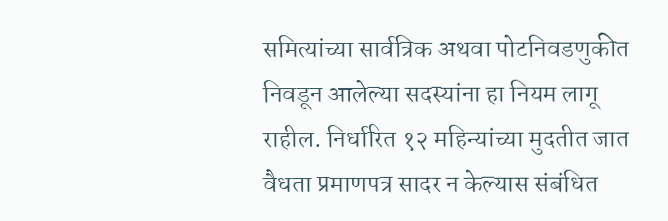समित्यांच्या सार्वत्रिक अथवा पोटनिवडणुकीत निवडून आलेल्या सदस्यांना हा नियम लागू राहील. निर्धारित १२ महिन्यांच्या मुदतीत जात वैधता प्रमाणपत्र सादर न केल्यास संबंधित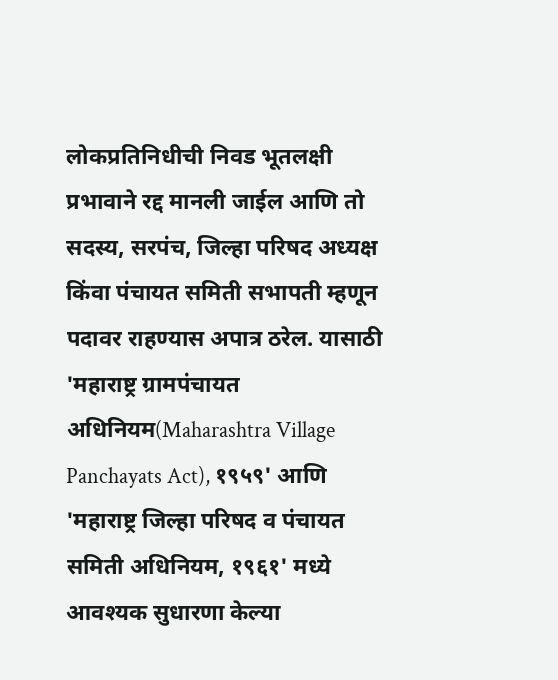लोकप्रतिनिधीची निवड भूतलक्षी प्रभावाने रद्द मानली जाईल आणि तो सदस्य, सरपंच, जिल्हा परिषद अध्यक्ष किंवा पंचायत समिती सभापती म्हणून पदावर राहण्यास अपात्र ठरेल. यासाठी 'महाराष्ट्र ग्रामपंचायत अधिनियम(Maharashtra Village Panchayats Act), १९५९' आणि 'महाराष्ट्र जिल्हा परिषद व पंचायत समिती अधिनियम, १९६१' मध्ये आवश्यक सुधारणा केल्या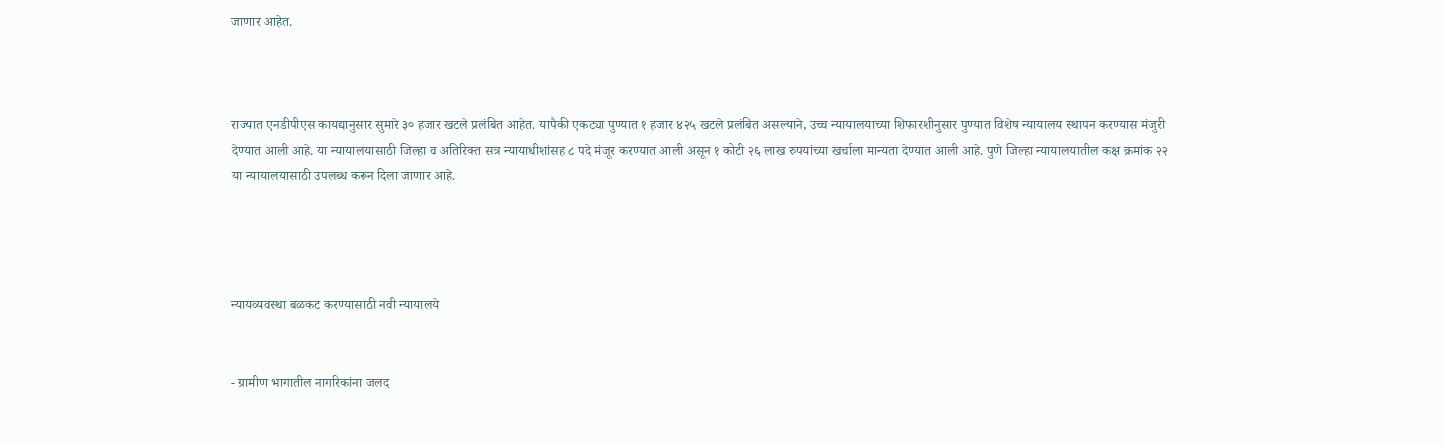जाणार आहेत.



राज्यात एनडीपीएस कायद्यानुसार सुमारे ३० हजार खटले प्रलंबित आहेत. यापैकी एकट्या पुण्यात १ हजार ४२५ खटले प्रलंबित असल्याने, उच्च न्यायालयाच्या शिफारशीनुसार पुण्यात विशेष न्यायालय स्थापन करण्यास मंजुरी देण्यात आली आहे. या न्यायालयासाठी जिल्हा व अतिरिक्त सत्र न्यायाधीशांसह ८ पदे मंजूर करण्यात आली असून १ कोटी २६ लाख रुपयांच्या खर्चाला मान्यता देण्यात आली आहे. पुणे जिल्हा न्यायालयातील कक्ष क्रमांक २२ या न्यायालयासाठी उपलब्ध करून दिला जाणार आहे.




न्यायव्यवस्था बळकट करण्यासाठी नवी न्यायालये


- ग्रामीण भागातील नागरिकांना जलद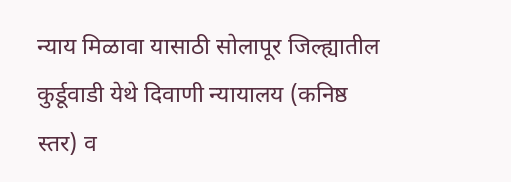न्याय मिळावा यासाठी सोलापूर जिल्ह्यातील कुर्डूवाडी येथे दिवाणी न्यायालय (कनिष्ठ स्तर) व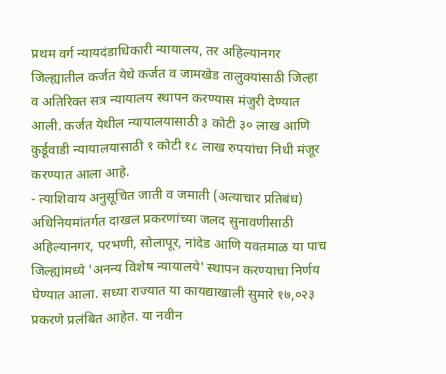प्रथम वर्ग न्यायदंडाधिकारी न्यायालय, तर अहिल्यानगर जिल्ह्यातील कर्जत येथे कर्जत व जामखेड तालुक्यांसाठी जिल्हा व अतिरिक्त सत्र न्यायालय स्थापन करण्यास मंजुरी देण्यात आली. कर्जत येथील न्यायालयासाठी ३ कोटी ३० लाख आणि कुर्डूवाडी न्यायालयासाठी १ कोटी १८ लाख रुपयांचा निधी मंजूर करण्यात आला आहे.
- त्याशिवाय अनुसूचित जाती व जमाती (अत्याचार प्रतिबंध) अधिनियमांतर्गत दाखल प्रकरणांच्या जलद सुनावणीसाठी अहिल्यानगर, परभणी, सोलापूर, नांदेड आणि यवतमाळ या पाच जिल्ह्यांमध्ये 'अनन्य विशेष न्यायालये' स्थापन करण्याचा निर्णय घेण्यात आला. सध्या राज्यात या कायद्याखाली सुमारे १७,०२३ प्रकरणे प्रलंबित आहेत. या नवीन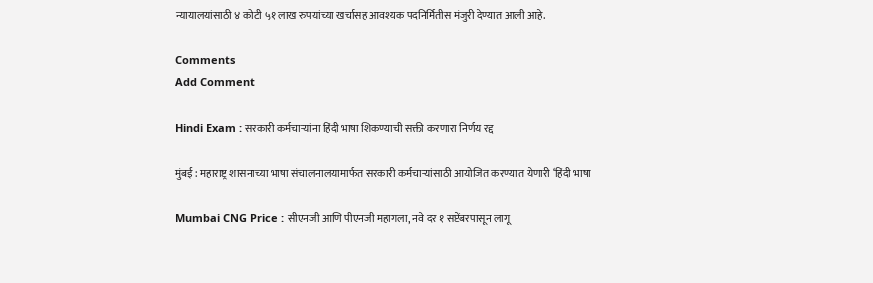न्यायालयांसाठी ४ कोटी ५१ लाख रुपयांच्या खर्चासह आवश्यक पदनिर्मितीस मंजुरी देण्यात आली आहे.

Comments
Add Comment

Hindi Exam : सरकारी कर्मचाऱ्यांना हिंदी भाषा शिकण्याची सक्ती करणारा निर्णय रद्द

मुंबई : महाराष्ट्र शासनाच्या भाषा संचालनालयामार्फत सरकारी कर्मचाऱ्यांसाठी आयोजित करण्यात येणारी ‘हिंदी भाषा

Mumbai CNG Price : सीएनजी आणि पीएनजी महागला, नवे दर १ सप्टेंबरपासून लागू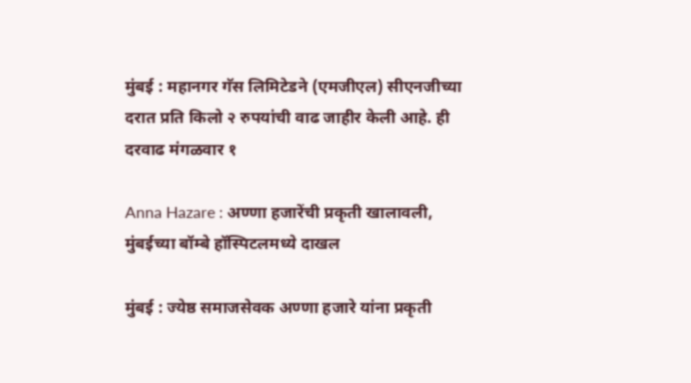मुंबई : महानगर गॅस लिमिटेडने (एमजीएल) सीएनजीच्या दरात प्रति किलो २ रुपयांची वाढ जाहीर केली आहे. ही दरवाढ मंगळवार १

Anna Hazare : अण्णा हजारेंची प्रकृती खालावली, मुंबईच्या बॉम्बे हॉस्पिटलमध्ये दाखल

मुंबई : ज्येष्ठ समाजसेवक अण्णा हजारे यांना प्रकृती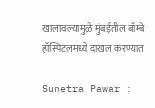खालावल्यामुळे मुंबईतील बॉम्बे हॉस्पिटलमध्ये दाखल करण्यात

Sunetra Pawar :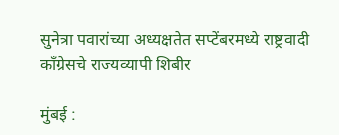सुनेत्रा पवारांच्या अध्यक्षतेत सप्टेंबरमध्ये राष्ट्रवादी काँग्रेसचे राज्यव्यापी शिबीर

मुंबई :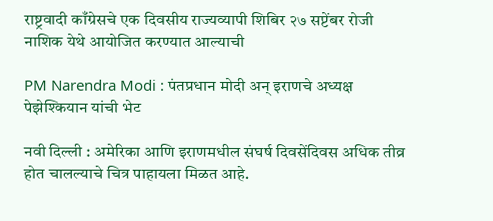राष्ट्रवादी काँग्रेसचे एक दिवसीय राज्यव्यापी शिबिर २७ सप्टेंबर रोजी नाशिक येथे आयोजित करण्यात आल्याची

PM Narendra Modi : पंतप्रधान मोदी अन् इराणचे अध्यक्ष पेझेश्कियान यांची भेट

नवी दिल्ली : अमेरिका आणि इराणमधील संघर्ष दिवसेंदिवस अधिक तीव्र होत चालल्याचे चित्र पाहायला मिळत आहे.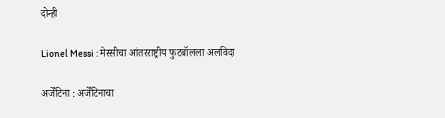दोन्ही

Lionel Messi : मेस्सीचा आंतरराष्ट्रीय फुटबॉलला अलविदा

अर्जेंटिना : अर्जेंटिनाचा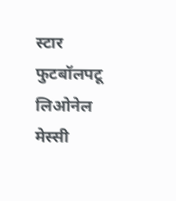स्टार फुटबॉलपटू लिओनेल मेस्सी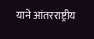याने आंतरराष्ट्रीय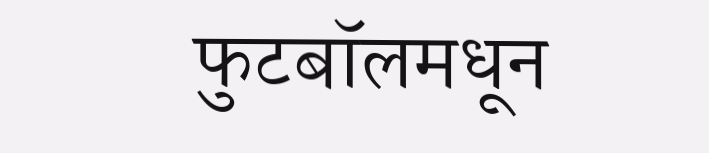फुटबॉलमधून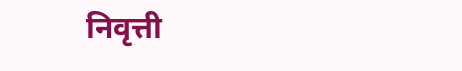निवृत्ती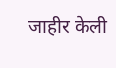जाहीर केली